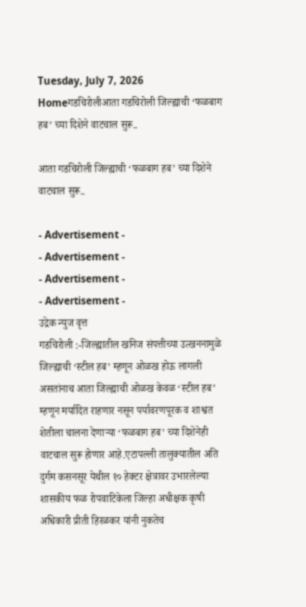Tuesday, July 7, 2026
Homeगडचिरोलीआता गडचिरोली जिल्ह्याची ‘फळबाग हब’ च्या दिशेने वाटचाल सुरू..

आता गडचिरोली जिल्ह्याची ‘फळबाग हब’ च्या दिशेने वाटचाल सुरू..

- Advertisement -
- Advertisement -
- Advertisement -
- Advertisement -
उद्रेक न्युज वृत्त
गडचिरोली :-जिल्ह्यातील खनिज संपत्तीच्या उत्खननामुळे जिल्ह्याची ‘स्टील हब’ म्हणून ओळख होऊ लागली असतांनाच आता जिल्ह्याची ओळख केवळ ‘स्टील हब’ म्हणून मर्यादित राहणार नसून पर्यावरणपूरक व शाश्वत शेतीला चालना देणाऱ्या ‘फळबाग हब’ च्या दिशेनेही वाटचाल सुरू होणार आहे.एटापल्ली तालुक्यातील अति दुर्गम कसनसूर येथील १० हेक्टर क्षेत्रावर उभारलेल्या शासकीय फळ रोपवाटिकेला जिल्हा अधीक्षक कृषी अधिकारी प्रीती हिरळकर यांनी नुकतेच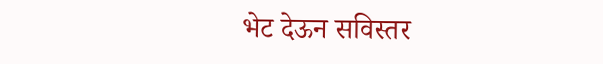भेट देऊन सविस्तर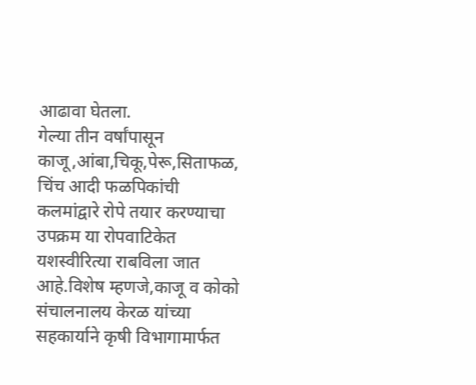आढावा घेतला.
गेल्या तीन वर्षांपासून काजू,आंबा,चिकू,पेरू,सिताफळ, चिंच आदी फळपिकांची कलमांद्वारे रोपे तयार करण्याचा उपक्रम या रोपवाटिकेत यशस्वीरित्या राबविला जात आहे.विशेष म्हणजे,काजू व कोको संचालनालय केरळ यांच्या सहकार्याने कृषी विभागामार्फत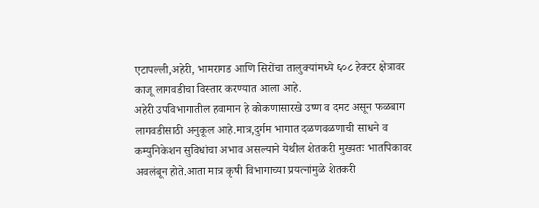एटापल्ली,अहेरी, भामरागड आणि सिरोंचा तालुक्यांमध्ये ६०८ हेक्टर क्षेत्रावर काजू लागवडीचा विस्तार करण्यात आला आहे.
अहेरी उपविभागातील हवामान हे कोकणासारखे उष्ण व दमट असून फळबाग लागवडीसाठी अनुकूल आहे.मात्र,दुर्गम भागात दळणवळणाची साधने व कम्युनिकेशन सुविधांचा अभाव असल्याने येथील शेतकरी मुख्यतः भातपिकावर अवलंबून होते.आता मात्र कृषी विभागाच्या प्रयत्नांमुळे शेतकरी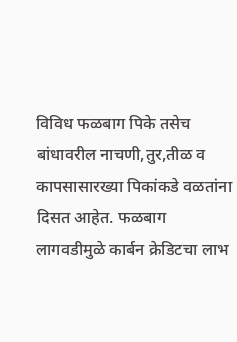विविध फळबाग पिके तसेच बांधावरील नाचणी,तुर,तीळ व कापसासारख्या पिकांकडे वळतांना दिसत आहेत. फळबाग लागवडीमुळे कार्बन क्रेडिटचा लाभ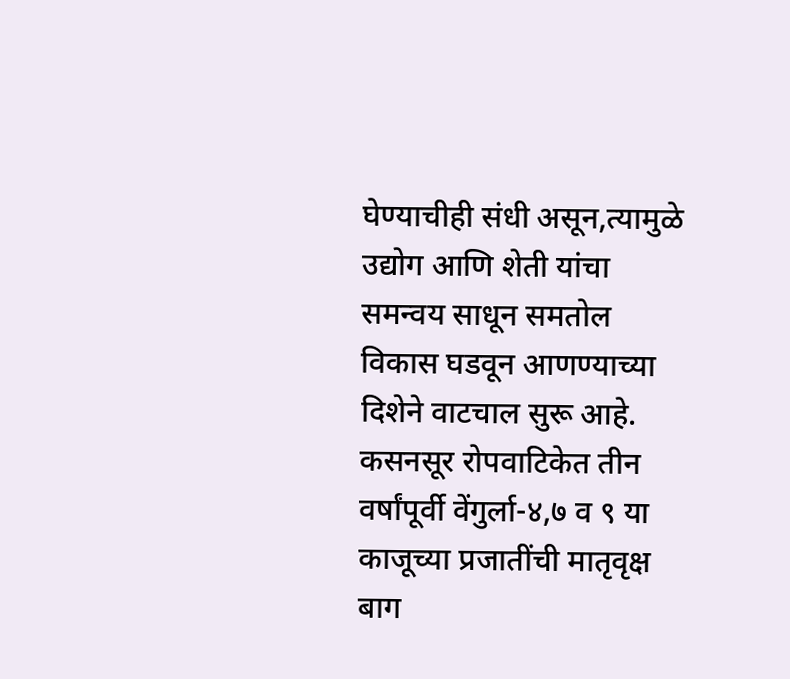घेण्याचीही संधी असून,त्यामुळे उद्योग आणि शेती यांचा समन्वय साधून समतोल विकास घडवून आणण्याच्या दिशेने वाटचाल सुरू आहे.
कसनसूर रोपवाटिकेत तीन वर्षांपूर्वी वेंगुर्ला-४,७ व ९ या काजूच्या प्रजातींची मातृवृक्ष बाग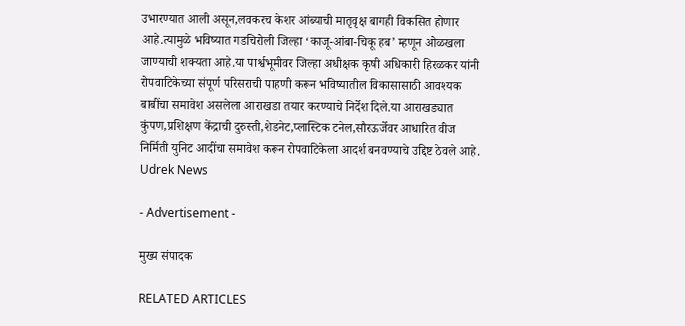उभारण्यात आली असून,लवकरच केशर आंब्याची मातृवृक्ष बागही विकसित होणार आहे.त्यामुळे भविष्यात गडचिरोली जिल्हा ‘काजू-आंबा-चिकू हब’ म्हणून ओळखला जाण्याची शक्यता आहे.या पार्श्वभूमीवर जिल्हा अधीक्षक कृषी अधिकारी हिरळकर यांनी रोपवाटिकेच्या संपूर्ण परिसराची पाहणी करून भविष्यातील विकासासाठी आवश्यक बाबींचा समावेश असलेला आराखडा तयार करण्याचे निर्देश दिले.या आराखड्यात कुंपण,प्रशिक्षण केंद्राची दुरुस्ती,शेडनेट,प्लास्टिक टनेल,सौरऊर्जेवर आधारित वीज निर्मिती युनिट आदींचा समावेश करून रोपवाटिकेला आदर्श बनवण्याचे उद्दिष्ट ठेवले आहे.
Udrek News

- Advertisement -

मुख्य संपादक

RELATED ARTICLES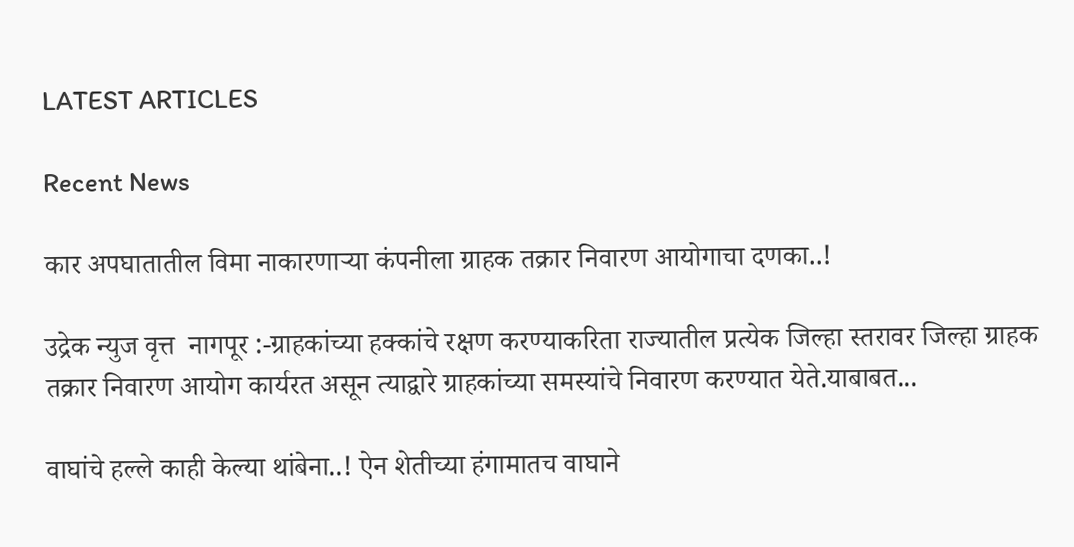LATEST ARTICLES

Recent News

कार अपघातातील विमा नाकारणाऱ्या कंपनीला ग्राहक तक्रार निवारण आयोगाचा दणका..!

उद्रेक न्युज वृत्त  नागपूर :-ग्राहकांच्या हक्कांचे रक्षण करण्याकरिता राज्यातील प्रत्येक जिल्हा स्तरावर जिल्हा ग्राहक तक्रार निवारण आयोग कार्यरत असून त्याद्वारे ग्राहकांच्या समस्यांचे निवारण करण्यात येते.याबाबत...

वाघांचे हल्ले काही केल्या थांबेना..! ऐन शेतीच्या हंगामातच वाघाने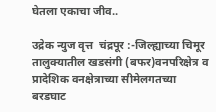घेतला एकाचा जीव..

उद्रेक न्युज वृत्त  चंद्रपूर :-जिल्ह्याच्या चिमूर तालुक्यातील खडसंगी (बफर)वनपरिक्षेत्र व प्रादेशिक वनक्षेत्राच्या सीमेलगतच्या बरडघाट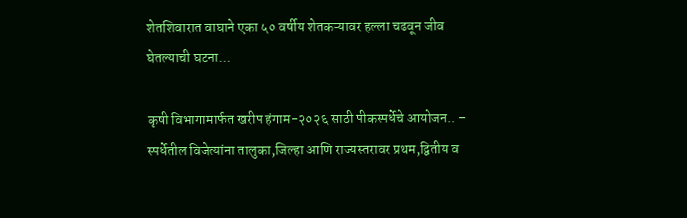शेतशिवारात वाघाने एका ५० वर्षीय शेतकऱ्यावर हल्ला चढवून जीव घेतल्याची घटना...

कृषी विभागामार्फत खरीप हंगाम-२०२६ साठी पीकस्पर्धेचे आयोजन.. – स्पर्धेतील विजेत्यांना तालुका,जिल्हा आणि राज्यस्तरावर प्रथम,द्वितीय व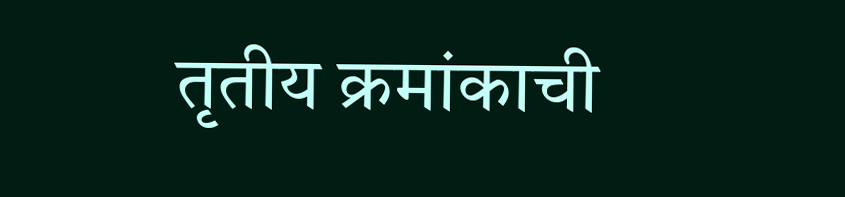तृतीय क्रमांकाची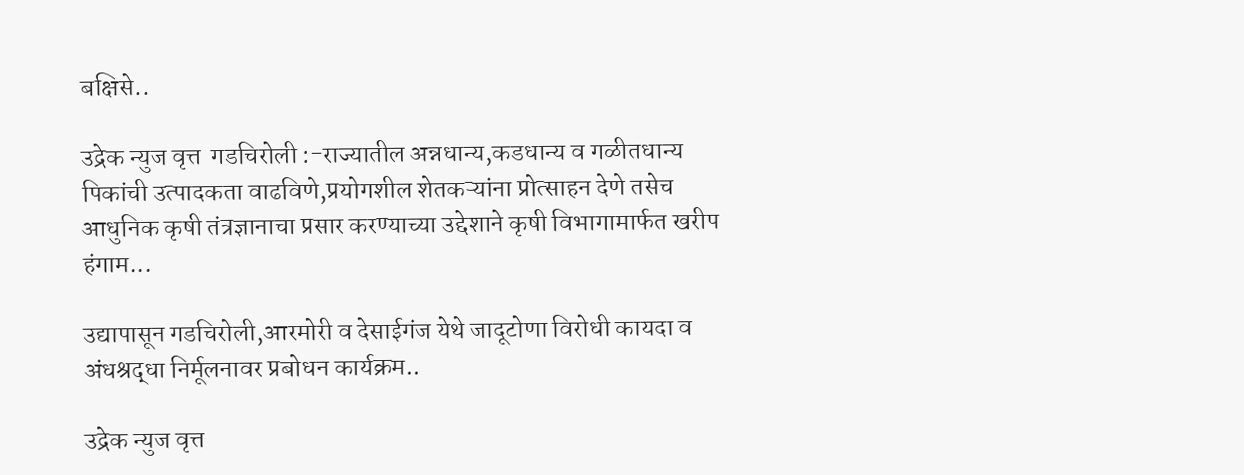बक्षिसे..

उद्रेक न्युज वृत्त  गडचिरोली :-राज्यातील अन्नधान्य,कडधान्य व गळीतधान्य पिकांची उत्पादकता वाढविणे,प्रयोगशील शेतकऱ्यांना प्रोत्साहन देणे तसेच आधुनिक कृषी तंत्रज्ञानाचा प्रसार करण्याच्या उद्देशाने कृषी विभागामार्फत खरीप हंगाम...

उद्यापासून गडचिरोली,आरमोरी व देसाईगंज येथे जादूटोणा विरोधी कायदा व अंधश्रद्धा निर्मूलनावर प्रबोधन कार्यक्रम..

उद्रेक न्युज वृत्त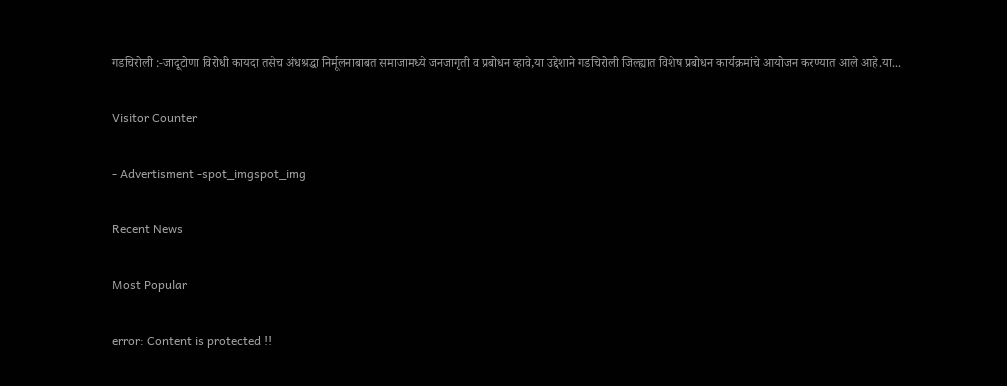गडचिरोली :-जादूटोणा विरोधी कायदा तसेच अंधश्रद्धा निर्मूलनाबाबत समाजामध्ये जनजागृती व प्रबोधन व्हावे,या उद्देशाने गडचिरोली जिल्ह्यात विशेष प्रबोधन कार्यक्रमांचे आयोजन करण्यात आले आहे.या...

Visitor Counter

- Advertisment -spot_imgspot_img

Recent News

Most Popular

error: Content is protected !!